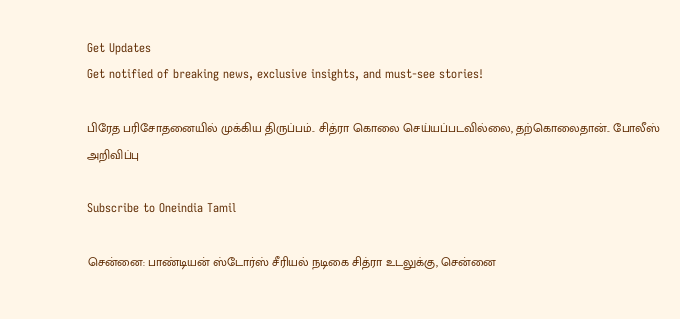Get Updates
Get notified of breaking news, exclusive insights, and must-see stories!

பிரேத பரிசோதனையில் முக்கிய திருப்பம்.. சித்ரா கொலை செய்யப்படவில்லை, தற்கொலைதான்.. போலீஸ் அறிவிப்பு

Subscribe to Oneindia Tamil

சென்னை: பாண்டியன் ஸ்டோர்ஸ் சீரியல் நடிகை சித்ரா உடலுக்கு, சென்னை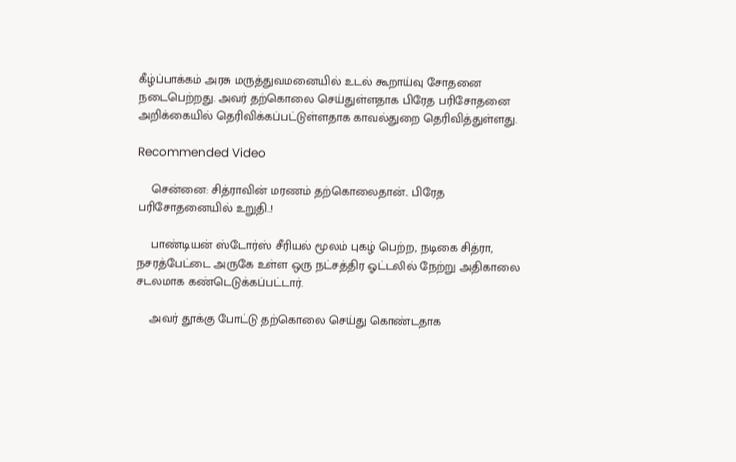கீழ்ப்பாக்கம் அரசு மருத்துவமனையில் உடல் கூறாய்வு சோதனை நடைபெற்றது. அவர் தற்கொலை செய்துள்ளதாக பிரேத பரிசோதனை அறிக்கையில் தெரிவிக்கப்பட்டுள்ளதாக காவல்துறை தெரிவித்துள்ளது.

Recommended Video

    சென்னை: சித்ராவின் மரணம் தற்கொலைதான்.. பிரேத பரிசோதனையில் உறுதி..!

    பாண்டியன் ஸ்டோர்ஸ் சீரியல் மூலம் புகழ் பெற்ற, நடிகை சித்ரா, நசரத்பேட்டை அருகே உள்ள ஒரு நட்சத்திர ஓட்டலில் நேற்று அதிகாலை சடலமாக கண்டெடுக்கப்பட்டார்.

    அவர் தூக்கு போட்டு தற்கொலை செய்து கொண்டதாக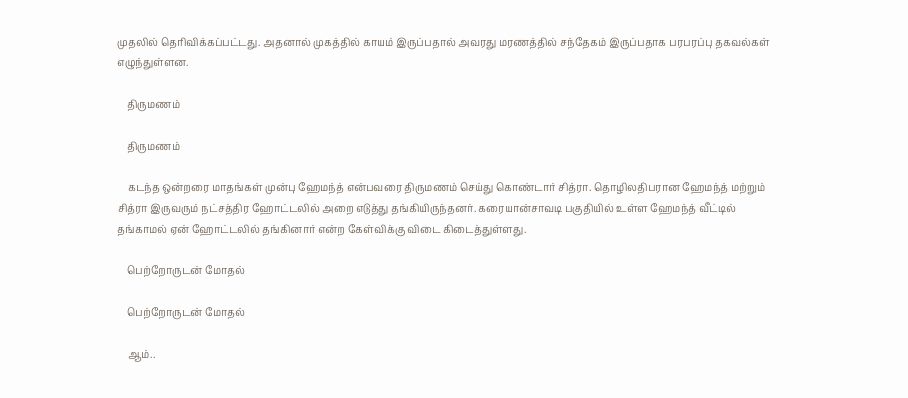முதலில் தெரிவிக்கப்பட்டது. அதனால் முகத்தில் காயம் இருப்பதால் அவரது மரணத்தில் சந்தேகம் இருப்பதாக பரபரப்பு தகவல்கள் எழுந்துள்ளன.

    திருமணம்

    திருமணம்

    கடந்த ஒன்றரை மாதங்கள் முன்பு ஹேமந்த் என்பவரை திருமணம் செய்து கொண்டார் சித்ரா. தொழிலதிபரான ஹேமந்த் மற்றும் சித்ரா இருவரும் நட்சத்திர ஹோட்டலில் அறை எடுத்து தங்கியிருந்தனர். கரையான்சாவடி பகுதியில் உள்ள ஹேமந்த் வீட்டில் தங்காமல் ஏன் ஹோட்டலில் தங்கினார் என்ற கேள்விக்கு விடை கிடைத்துள்ளது.

    பெற்றோருடன் மோதல்

    பெற்றோருடன் மோதல்

    ஆம்..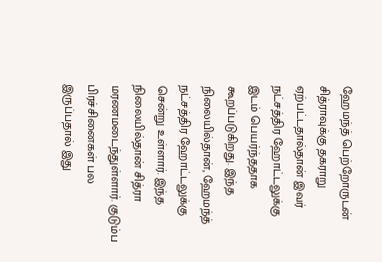ஹேமந்த் பெற்றோருடன் சித்ராவுக்கு தகராறு ஏற்பட்டதால்தான் இவர் நட்சத்திர ஹோட்டலுக்கு இடம் பெயர்ந்ததாக கூறப்படுகிறது. இந்த நிலையில்தான், ஹேமந்த் நட்சத்திர ஹோட்டலுக்கு சென்று உள்ளார். இந்த நிலையில்தான் சித்ரா மரணமடைந்துள்ளார். குடும்ப பிரச்சினைகள் பல இருப்பதால் இது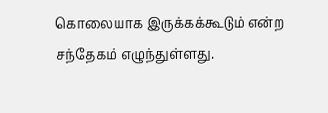கொலையாக இருக்கக்கூடும் என்ற சந்தேகம் எழுந்துள்ளது.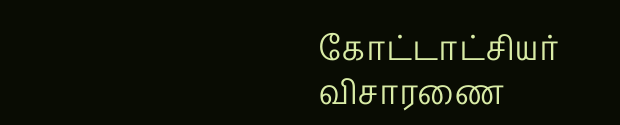கோட்டாட்சியர் விசாரணை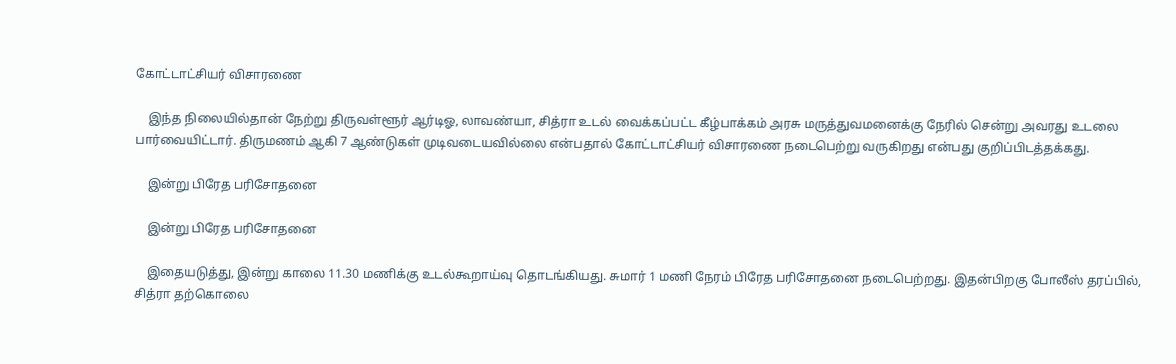கோட்டாட்சியர் விசாரணை

    இந்த நிலையில்தான் நேற்று திருவள்ளூர் ஆர்டிஓ, லாவண்யா, சித்ரா உடல் வைக்கப்பட்ட கீழ்பாக்கம் அரசு மருத்துவமனைக்கு நேரில் சென்று அவரது உடலை பார்வையிட்டார். திருமணம் ஆகி 7 ஆண்டுகள் முடிவடையவில்லை என்பதால் கோட்டாட்சியர் விசாரணை நடைபெற்று வருகிறது என்பது குறிப்பிடத்தக்கது.

    இன்று பிரேத பரிசோதனை

    இன்று பிரேத பரிசோதனை

    இதையடுத்து, இன்று காலை 11.30 மணிக்கு உடல்கூறாய்வு தொடங்கியது. சுமார் 1 மணி நேரம் பிரேத பரிசோதனை நடைபெற்றது. இதன்பிறகு போலீஸ் தரப்பில், சித்ரா தற்கொலை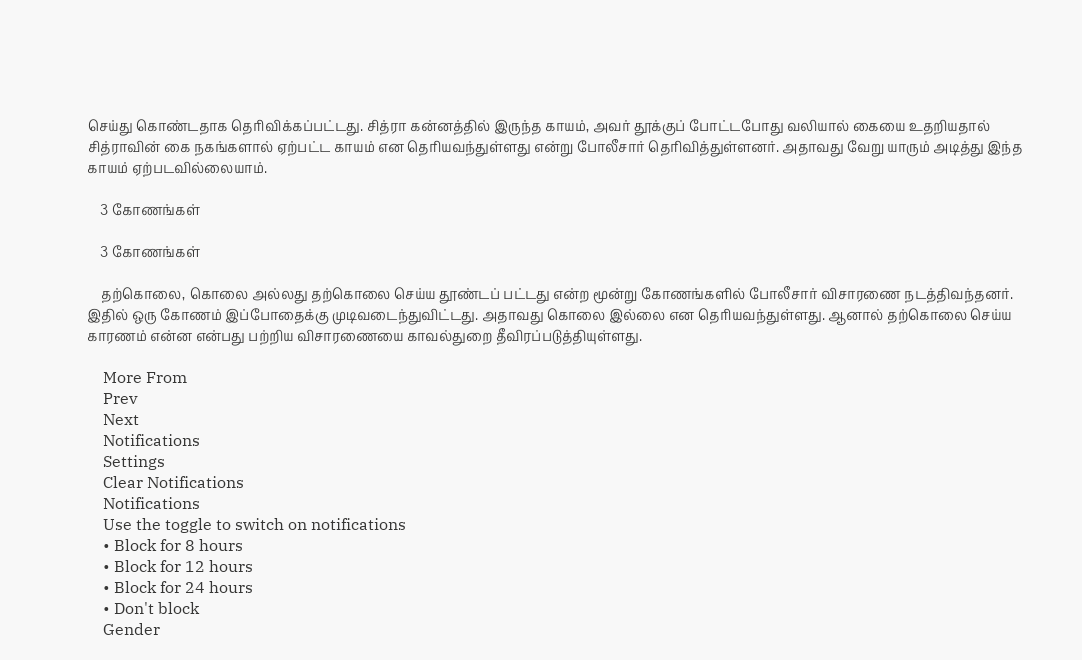செய்து கொண்டதாக தெரிவிக்கப்பட்டது. சித்ரா கன்னத்தில் இருந்த காயம், அவர் தூக்குப் போட்டபோது வலியால் கையை உதறியதால் சித்ராவின் கை நகங்களால் ஏற்பட்ட காயம் என தெரியவந்துள்ளது என்று போலீசார் தெரிவித்துள்ளனர். அதாவது வேறு யாரும் அடித்து இந்த காயம் ஏற்படவில்லையாம்.

    3 கோணங்கள்

    3 கோணங்கள்

    தற்கொலை, கொலை அல்லது தற்கொலை செய்ய தூண்டப் பட்டது என்ற மூன்று கோணங்களில் போலீசார் விசாரணை நடத்திவந்தனர். இதில் ஒரு கோணம் இப்போதைக்கு முடிவடைந்துவிட்டது. அதாவது கொலை இல்லை என தெரியவந்துள்ளது. ஆனால் தற்கொலை செய்ய காரணம் என்ன என்பது பற்றிய விசாரணையை காவல்துறை தீவிரப்படுத்தியுள்ளது.

    More From
    Prev
    Next
    Notifications
    Settings
    Clear Notifications
    Notifications
    Use the toggle to switch on notifications
    • Block for 8 hours
    • Block for 12 hours
    • Block for 24 hours
    • Don't block
    Gender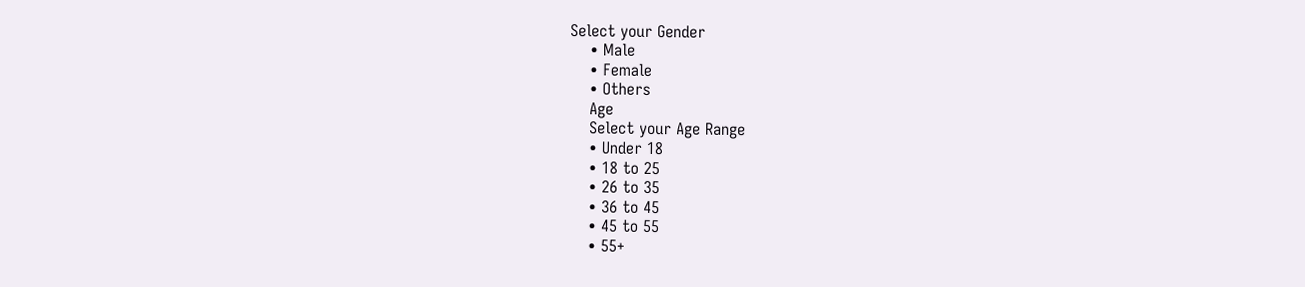Select your Gender
    • Male
    • Female
    • Others
    Age
    Select your Age Range
    • Under 18
    • 18 to 25
    • 26 to 35
    • 36 to 45
    • 45 to 55
    • 55+